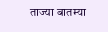ताज्या बातम्या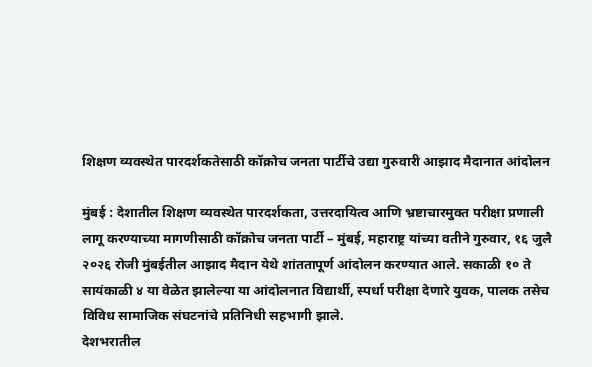शिक्षण व्यवस्थेत पारदर्शकतेसाठी कॉक्रोच जनता पार्टीचे उद्या गुरुवारी आझाद मैदानात आंदोलन

मुंबई : देशातील शिक्षण व्यवस्थेत पारदर्शकता, उत्तरदायित्व आणि भ्रष्टाचारमुक्त परीक्षा प्रणाली लागू करण्याच्या मागणीसाठी कॉक्रोच जनता पार्टी – मुंबई, महाराष्ट्र यांच्या वतीने गुरुवार, १६ जुलै २०२६ रोजी मुंबईतील आझाद मैदान येथे शांततापूर्ण आंदोलन करण्यात आले. सकाळी १० ते सायंकाळी ४ या वेळेत झालेल्या या आंदोलनात विद्यार्थी, स्पर्धा परीक्षा देणारे युवक, पालक तसेच विविध सामाजिक संघटनांचे प्रतिनिधी सहभागी झाले.
देशभरातील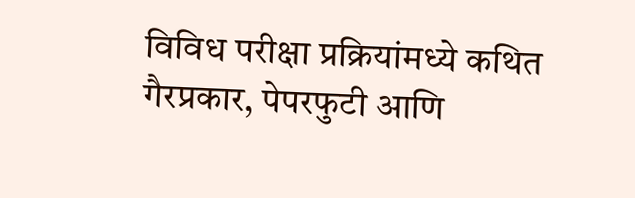विविध परीक्षा प्रक्रियांमध्ये कथित गैरप्रकार, पेपरफुटी आणि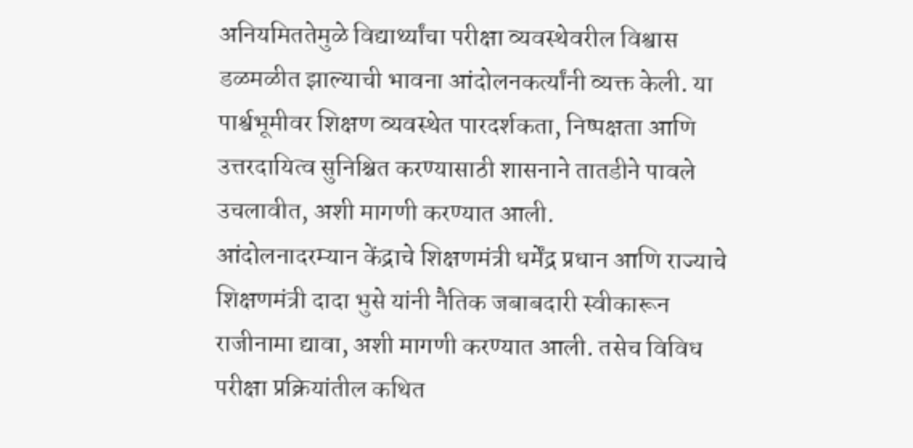अनियमिततेमुळे विद्यार्थ्यांचा परीक्षा व्यवस्थेवरील विश्वास डळमळीत झाल्याची भावना आंदोलनकर्त्यांनी व्यक्त केली. या पार्श्वभूमीवर शिक्षण व्यवस्थेत पारदर्शकता, निष्पक्षता आणि उत्तरदायित्व सुनिश्चित करण्यासाठी शासनाने तातडीने पावले उचलावीत, अशी मागणी करण्यात आली.
आंदोलनादरम्यान केंद्राचे शिक्षणमंत्री धर्मेंद्र प्रधान आणि राज्याचे शिक्षणमंत्री दादा भुसे यांनी नैतिक जबाबदारी स्वीकारून राजीनामा द्यावा, अशी मागणी करण्यात आली. तसेच विविध परीक्षा प्रक्रियांतील कथित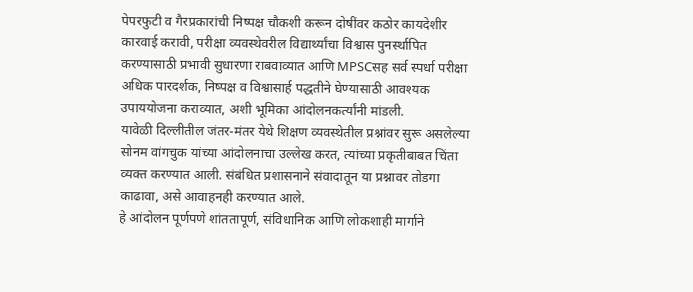पेपरफुटी व गैरप्रकारांची निष्पक्ष चौकशी करून दोषींवर कठोर कायदेशीर कारवाई करावी, परीक्षा व्यवस्थेवरील विद्यार्थ्यांचा विश्वास पुनर्स्थापित करण्यासाठी प्रभावी सुधारणा राबवाव्यात आणि MPSCसह सर्व स्पर्धा परीक्षा अधिक पारदर्शक, निष्पक्ष व विश्वासार्ह पद्धतीने घेण्यासाठी आवश्यक उपाययोजना कराव्यात, अशी भूमिका आंदोलनकर्त्यांनी मांडली.
यावेळी दिल्लीतील जंतर-मंतर येथे शिक्षण व्यवस्थेतील प्रश्नांवर सुरू असलेल्या सोनम वांगचुक यांच्या आंदोलनाचा उल्लेख करत, त्यांच्या प्रकृतीबाबत चिंता व्यक्त करण्यात आली. संबंधित प्रशासनाने संवादातून या प्रश्नावर तोडगा काढावा, असे आवाहनही करण्यात आले.
हे आंदोलन पूर्णपणे शांततापूर्ण, संविधानिक आणि लोकशाही मार्गाने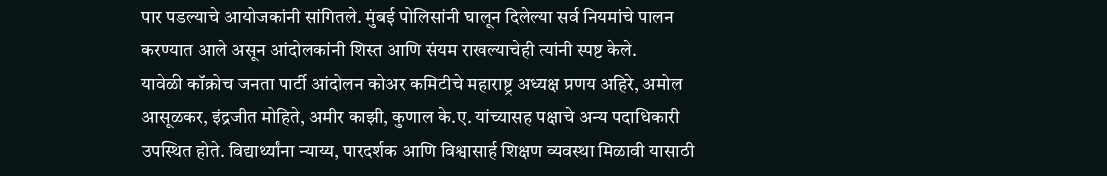पार पडल्याचे आयोजकांनी सांगितले. मुंबई पोलिसांनी घालून दिलेल्या सर्व नियमांचे पालन करण्यात आले असून आंदोलकांनी शिस्त आणि संयम राखल्याचेही त्यांनी स्पष्ट केले.
यावेळी कॉक्रोच जनता पार्टी आंदोलन कोअर कमिटीचे महाराष्ट्र अध्यक्ष प्रणय अहिरे, अमोल आसूळकर, इंद्रजीत मोहिते, अमीर काझी, कुणाल के.ए. यांच्यासह पक्षाचे अन्य पदाधिकारी उपस्थित होते. विद्यार्थ्यांना न्याय्य, पारदर्शक आणि विश्वासार्ह शिक्षण व्यवस्था मिळावी यासाठी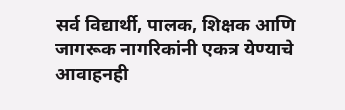सर्व विद्यार्थी, पालक, शिक्षक आणि जागरूक नागरिकांनी एकत्र येण्याचे आवाहनही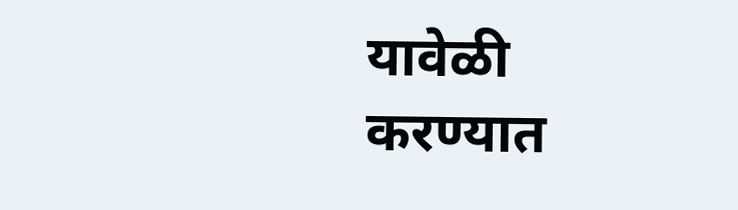यावेळी करण्यात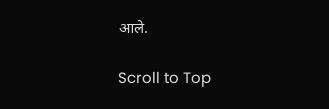आले.

Scroll to Top